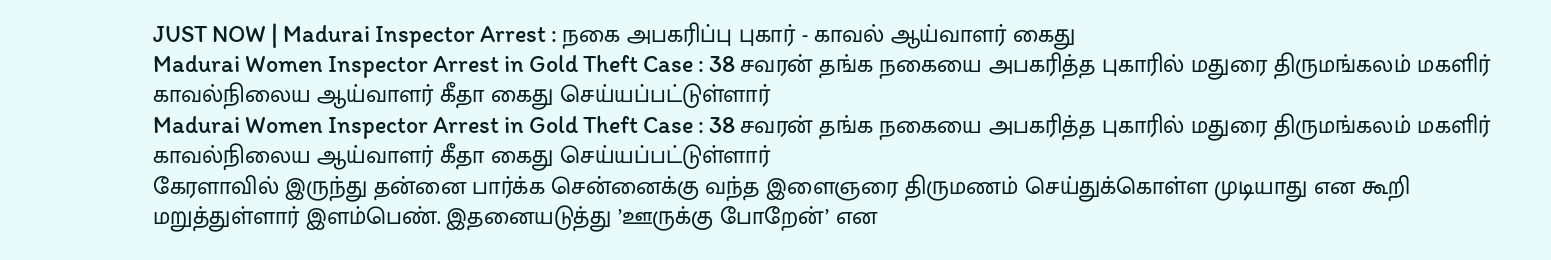JUST NOW | Madurai Inspector Arrest : நகை அபகரிப்பு புகார் - காவல் ஆய்வாளர் கைது
Madurai Women Inspector Arrest in Gold Theft Case : 38 சவரன் தங்க நகையை அபகரித்த புகாரில் மதுரை திருமங்கலம் மகளிர் காவல்நிலைய ஆய்வாளர் கீதா கைது செய்யப்பட்டுள்ளார்
Madurai Women Inspector Arrest in Gold Theft Case : 38 சவரன் தங்க நகையை அபகரித்த புகாரில் மதுரை திருமங்கலம் மகளிர் காவல்நிலைய ஆய்வாளர் கீதா கைது செய்யப்பட்டுள்ளார்
கேரளாவில் இருந்து தன்னை பார்க்க சென்னைக்கு வந்த இளைஞரை திருமணம் செய்துக்கொள்ள முடியாது என கூறி மறுத்துள்ளார் இளம்பெண். இதனையடுத்து ’ஊருக்கு போறேன்’ என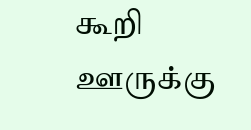கூறி ஊருக்கு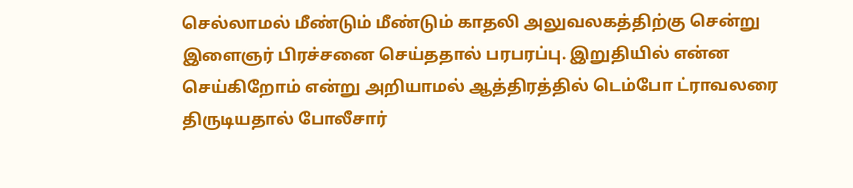செல்லாமல் மீண்டும் மீண்டும் காதலி அலுவலகத்திற்கு சென்று இளைஞர் பிரச்சனை செய்ததால் பரபரப்பு. இறுதியில் என்ன செய்கிறோம் என்று அறியாமல் ஆத்திரத்தில் டெம்போ ட்ராவலரை திருடியதால் போலீசார்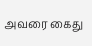அவரை கைது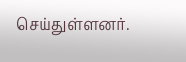செய்துள்ளனர்.